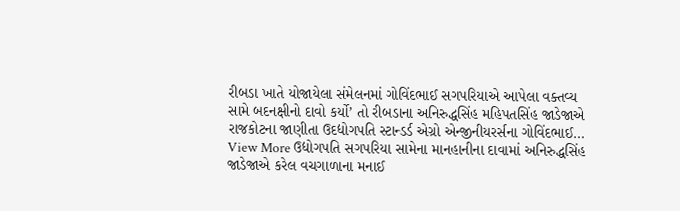રીબડા ખાતે યોજાયેલા સંમેલનમાં ગોવિંદભાઈ સગપરિયાએ આપેલા વક્તવ્ય સામે બદનક્ષીનો દાવો કર્યો’ તો રીબડાના અનિરુદ્ધસિંહ મહિપતસિંહ જાડેજાએ રાજકોટના જાણીતા ઉદદ્યોગપતિ સ્ટાન્ડર્ડ એગ્રો એન્જીનીયરર્સના ગોવિંદભાઈ…
View More ઉદ્યોગપતિ સગપરિયા સામેના માનહાનીના દાવામાં અનિરુદ્ધસિંહ જાડેજાએ કરેલ વચગાળાના મનાઈ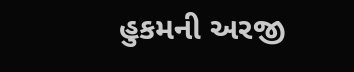હુકમની અરજી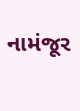નામંજૂર